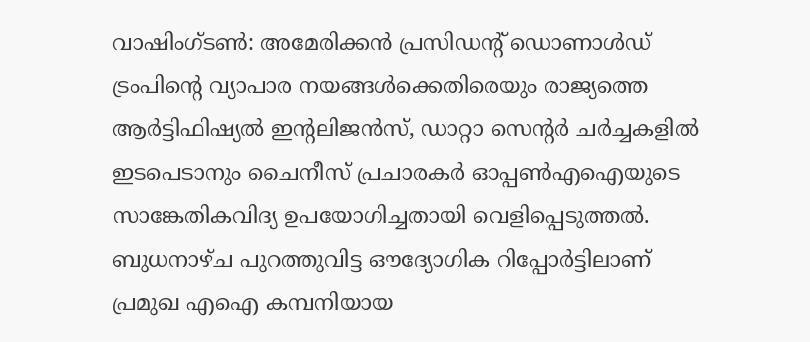വാഷിംഗ്ടൺ: അമേരിക്കൻ പ്രസിഡന്റ് ഡൊണാൾഡ് ട്രംപിന്റെ വ്യാപാര നയങ്ങൾക്കെതിരെയും രാജ്യത്തെ ആർട്ടിഫിഷ്യൽ ഇന്റലിജൻസ്, ഡാറ്റാ സെന്റർ ചർച്ചകളിൽ ഇടപെടാനും ചൈനീസ് പ്രചാരകർ ഓപ്പൺഎഐയുടെ സാങ്കേതികവിദ്യ ഉപയോഗിച്ചതായി വെളിപ്പെടുത്തൽ.
ബുധനാഴ്ച പുറത്തുവിട്ട ഔദ്യോഗിക റിപ്പോർട്ടിലാണ് പ്രമുഖ എഐ കമ്പനിയായ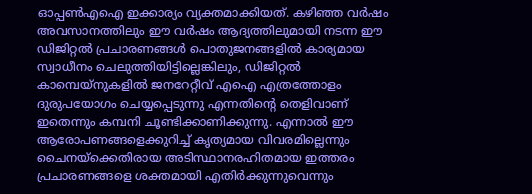ഓപ്പൺഎഐ ഇക്കാര്യം വ്യക്തമാക്കിയത്. കഴിഞ്ഞ വർഷം അവസാനത്തിലും ഈ വർഷം ആദ്യത്തിലുമായി നടന്ന ഈ ഡിജിറ്റൽ പ്രചാരണങ്ങൾ പൊതുജനങ്ങളിൽ കാര്യമായ സ്വാധീനം ചെലുത്തിയിട്ടില്ലെങ്കിലും, ഡിജിറ്റൽ കാമ്പെയ്നുകളിൽ ജനറേറ്റീവ് എഐ എത്രത്തോളം ദുരുപയോഗം ചെയ്യപ്പെടുന്നു എന്നതിന്റെ തെളിവാണ് ഇതെന്നും കമ്പനി ചൂണ്ടിക്കാണിക്കുന്നു. എന്നാൽ ഈ ആരോപണങ്ങളെക്കുറിച്ച് കൃത്യമായ വിവരമില്ലെന്നും ചൈനയ്ക്കെതിരായ അടിസ്ഥാനരഹിതമായ ഇത്തരം പ്രചാരണങ്ങളെ ശക്തമായി എതിർക്കുന്നുവെന്നും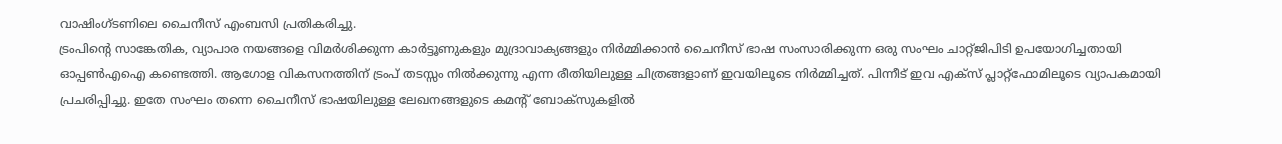വാഷിംഗ്ടണിലെ ചൈനീസ് എംബസി പ്രതികരിച്ചു.
ട്രംപിന്റെ സാങ്കേതിക, വ്യാപാര നയങ്ങളെ വിമർശിക്കുന്ന കാർട്ടൂണുകളും മുദ്രാവാക്യങ്ങളും നിർമ്മിക്കാൻ ചൈനീസ് ഭാഷ സംസാരിക്കുന്ന ഒരു സംഘം ചാറ്റ്ജിപിടി ഉപയോഗിച്ചതായി ഓപ്പൺഎഐ കണ്ടെത്തി. ആഗോള വികസനത്തിന് ട്രംപ് തടസ്സം നിൽക്കുന്നു എന്ന രീതിയിലുള്ള ചിത്രങ്ങളാണ് ഇവയിലൂടെ നിർമ്മിച്ചത്. പിന്നീട് ഇവ എക്സ് പ്ലാറ്റ്ഫോമിലൂടെ വ്യാപകമായി പ്രചരിപ്പിച്ചു. ഇതേ സംഘം തന്നെ ചൈനീസ് ഭാഷയിലുള്ള ലേഖനങ്ങളുടെ കമന്റ് ബോക്സുകളിൽ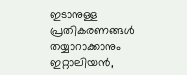ഇടാനുള്ള പ്രതികരണങ്ങൾ തയ്യാറാക്കാനും ഇറ്റാലിയൻ,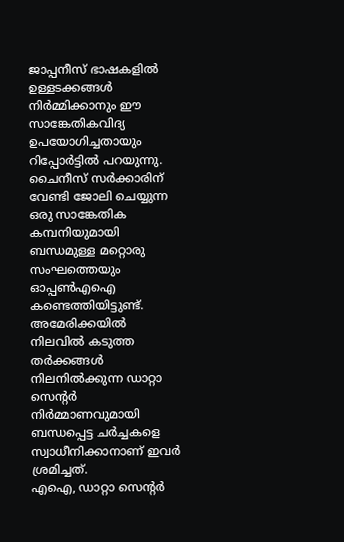ജാപ്പനീസ് ഭാഷകളിൽ ഉള്ളടക്കങ്ങൾ നിർമ്മിക്കാനും ഈ സാങ്കേതികവിദ്യ ഉപയോഗിച്ചതായും റിപ്പോർട്ടിൽ പറയുന്നു.
ചൈനീസ് സർക്കാരിന് വേണ്ടി ജോലി ചെയ്യുന്ന ഒരു സാങ്കേതിക കമ്പനിയുമായി ബന്ധമുള്ള മറ്റൊരു സംഘത്തെയും ഓപ്പൺഎഐ കണ്ടെത്തിയിട്ടുണ്ട്. അമേരിക്കയിൽ നിലവിൽ കടുത്ത തർക്കങ്ങൾ നിലനിൽക്കുന്ന ഡാറ്റാ സെന്റർ നിർമ്മാണവുമായി ബന്ധപ്പെട്ട ചർച്ചകളെ സ്വാധീനിക്കാനാണ് ഇവർ ശ്രമിച്ചത്.
എഐ, ഡാറ്റാ സെന്റർ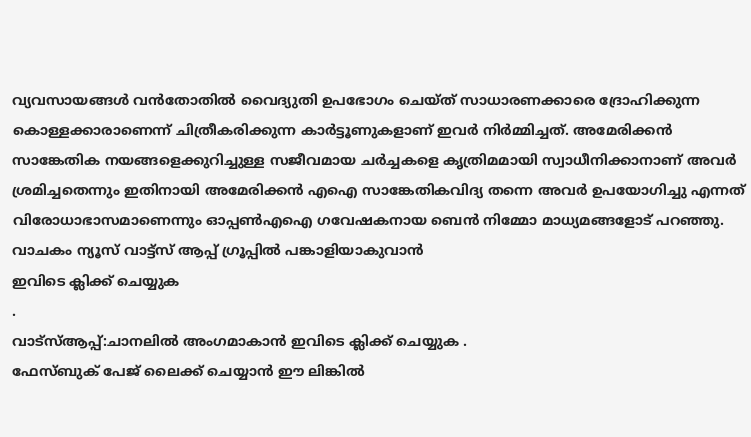വ്യവസായങ്ങൾ വൻതോതിൽ വൈദ്യുതി ഉപഭോഗം ചെയ്ത് സാധാരണക്കാരെ ദ്രോഹിക്കുന്ന കൊള്ളക്കാരാണെന്ന് ചിത്രീകരിക്കുന്ന കാർട്ടൂണുകളാണ് ഇവർ നിർമ്മിച്ചത്. അമേരിക്കൻ സാങ്കേതിക നയങ്ങളെക്കുറിച്ചുള്ള സജീവമായ ചർച്ചകളെ കൃത്രിമമായി സ്വാധീനിക്കാനാണ് അവർ ശ്രമിച്ചതെന്നും ഇതിനായി അമേരിക്കൻ എഐ സാങ്കേതികവിദ്യ തന്നെ അവർ ഉപയോഗിച്ചു എന്നത് വിരോധാഭാസമാണെന്നും ഓപ്പൺഎഐ ഗവേഷകനായ ബെൻ നിമ്മോ മാധ്യമങ്ങളോട് പറഞ്ഞു.
വാചകം ന്യൂസ് വാട്ട്സ് ആപ്പ് ഗ്രൂപ്പിൽ പങ്കാളിയാകുവാൻ
ഇവിടെ ക്ലിക്ക് ചെയ്യുക
.
വാട്സ്ആപ്പ്:ചാനലിൽ അംഗമാകാൻ ഇവിടെ ക്ലിക്ക് ചെയ്യുക .
ഫേസ്ബുക് പേജ് ലൈക്ക് ചെയ്യാൻ ഈ ലിങ്കിൽ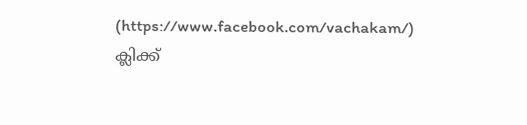(https://www.facebook.com/vachakam/) ക്ലിക്ക്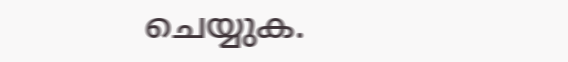ചെയ്യുക.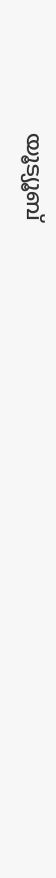യൂട്യൂബ്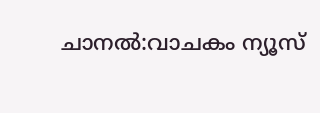ചാനൽ:വാചകം ന്യൂസ്